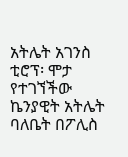አትሌት አገንስ ቲሮፕ፡ ሞታ የተገኘችው ኬንያዊት አትሌት ባለቤት በፖሊስ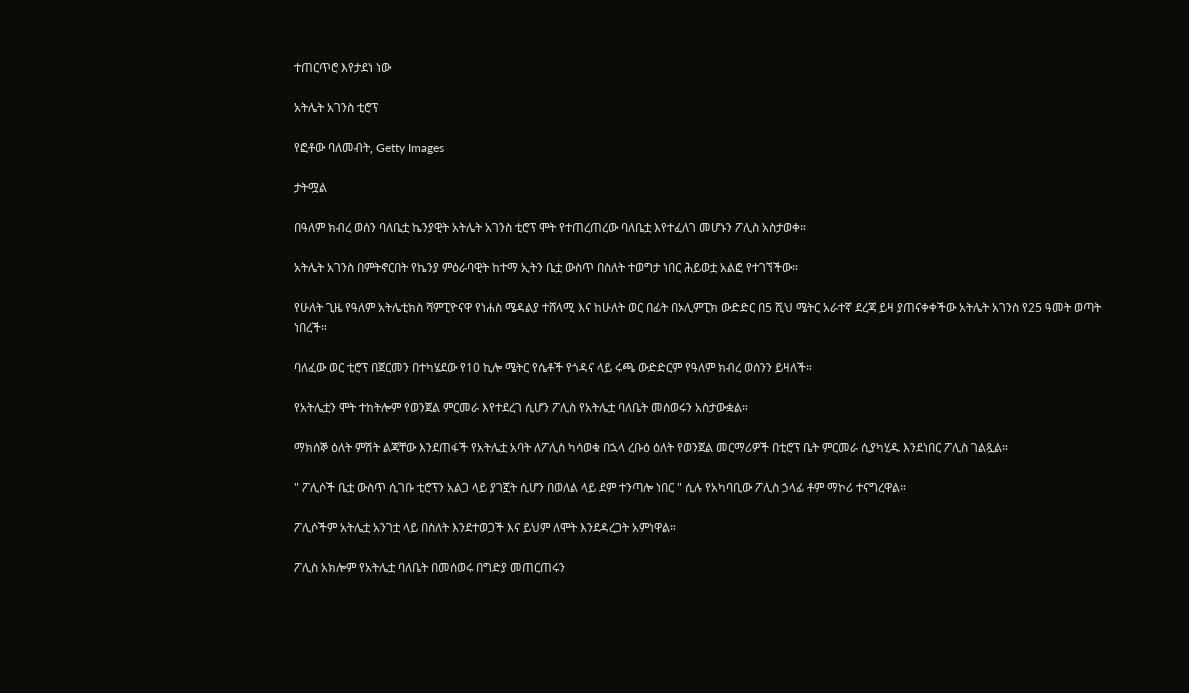ተጠርጥሮ እየታደነ ነው

አትሌት አገንስ ቲሮፕ

የፎቶው ባለመብት, Getty Images

ታትሟል

በዓለም ክብረ ወሰን ባለቤቷ ኬንያዊት አትሌት አገንስ ቲሮፕ ሞት የተጠረጠረው ባለቤቷ እየተፈለገ መሆኑን ፖሊስ አስታወቀ።

አትሌት አገንስ በምትኖርበት የኬንያ ምዕራባዊት ከተማ ኢትን ቤቷ ውስጥ በስለት ተወግታ ነበር ሕይወቷ አልፎ የተገኘችው።

የሁለት ጊዜ የዓለም አትሌቲክስ ሻምፒዮናዋ የነሐስ ሜዳልያ ተሸላሚ እና ከሁለት ወር በፊት በኦሊምፒክ ውድድር በ5 ሺህ ሜትር አራተኛ ደረጃ ይዛ ያጠናቀቀችው አትሌት አገንስ የ25 ዓመት ወጣት ነበረች።

ባለፈው ወር ቲሮፕ በጀርመን በተካሄደው የ10 ኪሎ ሜትር የሴቶች የጎዳና ላይ ሩጫ ውድድርም የዓለም ክብረ ወሰንን ይዛለች።

የአትሌቷን ሞት ተከትሎም የወንጀል ምርመራ እየተደረገ ሲሆን ፖሊስ የአትሌቷ ባለቤት መሰወሩን አስታውቋል።

ማክሰኞ ዕለት ምሽት ልጃቸው እንደጠፋች የአትሌቷ አባት ለፖሊስ ካሳወቁ በኋላ ረቡዕ ዕለት የወንጀል መርማሪዎች በቲሮፕ ቤት ምርመራ ሲያካሂዱ እንደነበር ፖሊስ ገልጿል።

" ፖሊሶች ቤቷ ውስጥ ሲገቡ ቲሮፕን አልጋ ላይ ያገኟት ሲሆን በወለል ላይ ደም ተንጣሎ ነበር " ሲሉ የአካባቢው ፖሊስ ኃላፊ ቶም ማኮሪ ተናግረዋል።

ፖሊሶችም አትሌቷ አንገቷ ላይ በስለት እንደተወጋች እና ይህም ለሞት እንደዳረጋት አምነዋል።

ፖሊስ አክሎም የአትሌቷ ባለቤት በመሰወሩ በግድያ መጠርጠሩን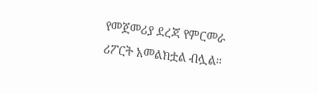የመጀመሪያ ደረጃ የምርመራ ሪፖርት አመልክቷል ብሏል።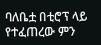ባለቤቷ በቲሮፕ ላይ የተፈጠረው ምን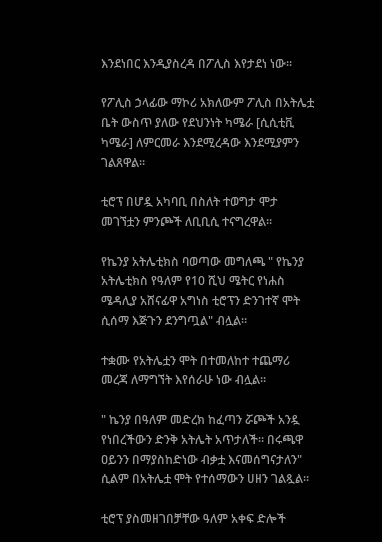እንደነበር እንዲያስረዳ በፖሊስ እየታደነ ነው።

የፖሊስ ኃላፊው ማኮሪ አክለውም ፖሊስ በአትሌቷ ቤት ውስጥ ያለው የደህንነት ካሜራ [ሲሲቲቪ ካሜራ] ለምርመራ እንደሚረዳው እንደሚያምን ገልጸዋል።

ቲሮፕ በሆዷ አካባቢ በስለት ተወግታ ሞታ መገኘቷን ምንጮች ለቢቢሲ ተናግረዋል።

የኬንያ አትሌቲክስ ባወጣው መግለጫ " የኬንያ አትሌቲክስ የዓለም የ10 ሺህ ሜትር የነሐስ ሜዳሊያ አሸናፊዋ አግነስ ቲሮፕን ድንገተኛ ሞት ሲሰማ እጅጉን ደንግጧል" ብሏል።

ተቋሙ የአትሌቷን ሞት በተመለከተ ተጨማሪ መረጃ ለማግኘት እየሰራሁ ነው ብሏል።

" ኬንያ በዓለም መድረክ ከፈጣን ሯጮች አንዷ የነበረችውን ድንቅ አትሌት አጥታለች። በሩጫዋ ዐይንን በማያስከድነው ብቃቷ እናመሰግናታለን" ሲልም በአትሌቷ ሞት የተሰማውን ሀዘን ገልጿል።

ቲሮፕ ያስመዘገበቻቸው ዓለም አቀፍ ድሎች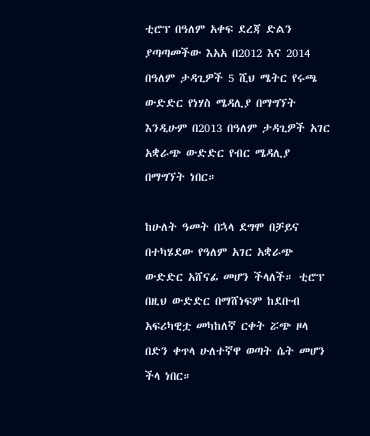ቲሮፕ በዓለም አቀፍ ደረጃ ድልን ያጣጣመችው እአአ በ2012 እና 2014 በዓለም ታዳጊዎች 5 ሺህ ሜትር የሩጫ ውድድር የነሃስ ሜዳሊያ በማግኘት እንዲሁም በ2013 በዓለም ታዳጊዎች አገር አቋራጭ ውድድር የብር ሜዳሊያ በማግኘት ነበር።

ከሁለት ዓመት በኋላ ደግሞ በቻይና በተካሄደው የዓለም አገር አቋራጭ ውድድር አሸናፊ መሆን ችላለች። ቲሮፕ በዚህ ውድድር በማሸነፍም ከደቡብ አፍሪካዊቷ መካከለኛ ርቀት ሯጭ ዞላ በድን ቀጥላ ሁለተኛዋ ወጣት ሴት መሆን ችላ ነበር።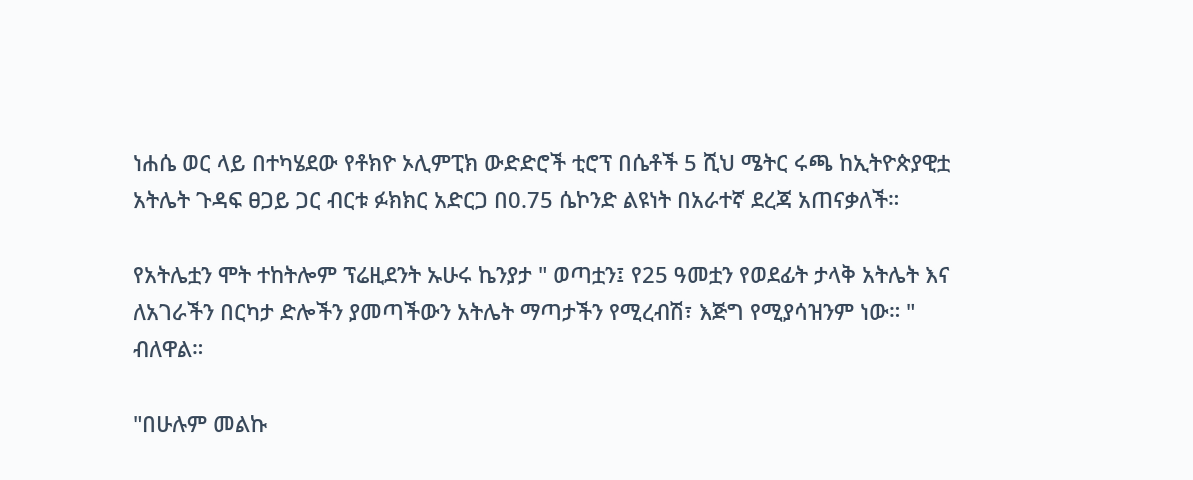ነሐሴ ወር ላይ በተካሄደው የቶክዮ ኦሊምፒክ ውድድሮች ቲሮፕ በሴቶች 5 ሺህ ሜትር ሩጫ ከኢትዮጵያዊቷ አትሌት ጉዳፍ ፀጋይ ጋር ብርቱ ፉክክር አድርጋ በ0.75 ሴኮንድ ልዩነት በአራተኛ ደረጃ አጠናቃለች።

የአትሌቷን ሞት ተከትሎም ፕሬዚደንት ኡሁሩ ኬንያታ " ወጣቷን፤ የ25 ዓመቷን የወደፊት ታላቅ አትሌት እና ለአገራችን በርካታ ድሎችን ያመጣችውን አትሌት ማጣታችን የሚረብሽ፣ እጅግ የሚያሳዝንም ነው። " ብለዋል።

"በሁሉም መልኩ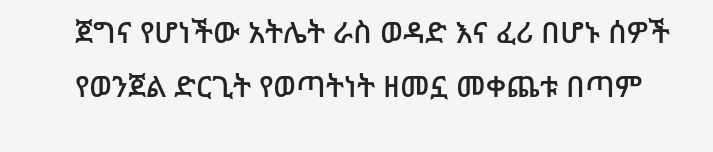ጀግና የሆነችው አትሌት ራስ ወዳድ እና ፈሪ በሆኑ ሰዎች የወንጀል ድርጊት የወጣትነት ዘመኗ መቀጨቱ በጣም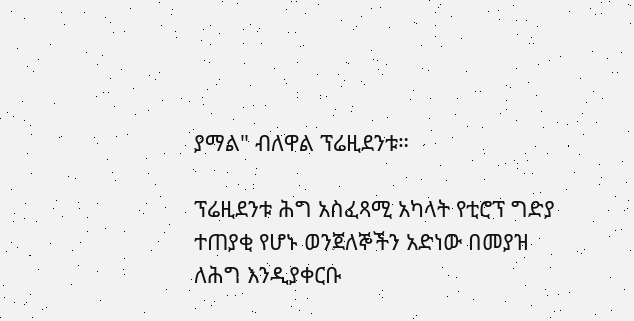ያማል" ብለዋል ፕሬዚደንቱ።

ፕሬዚደንቱ ሕግ አስፈጻሚ አካላት የቲሮፕ ግድያ ተጠያቂ የሆኑ ወንጀለኞችን አድነው በመያዝ ለሕግ እንዲያቀርቡ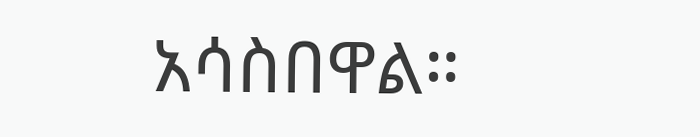አሳስበዋል።